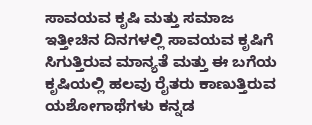ಸಾವಯವ ಕೃಷಿ ಮತ್ತು ಸಮಾಜ
ಇತ್ತೀಚಿನ ದಿನಗಳಲ್ಲಿ ಸಾವಯವ ಕೃಷಿಗೆ ಸಿಗುತ್ತಿರುವ ಮಾನ್ಯತೆ ಮತ್ತು ಈ ಬಗೆಯ ಕೃಷಿಯಲ್ಲಿ ಹಲವು ರೈತರು ಕಾಣುತ್ತಿರುವ ಯಶೋಗಾಥೆಗಳು ಕನ್ನಡ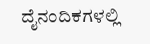ದೈನಂದಿಕಗಳಲ್ಲಿ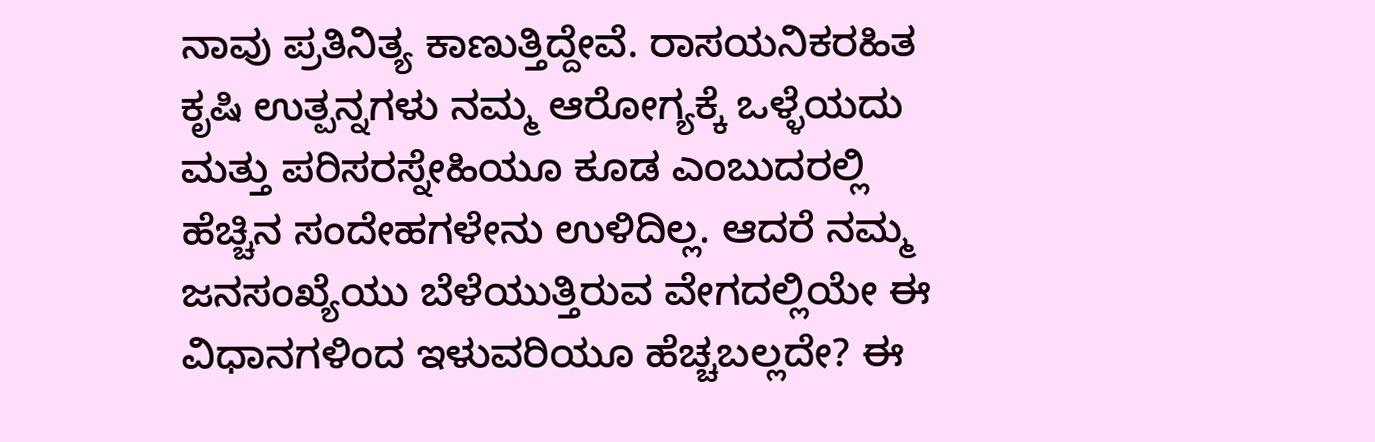ನಾವು ಪ್ರತಿನಿತ್ಯ ಕಾಣುತ್ತಿದ್ದೇವೆ. ರಾಸಯನಿಕರಹಿತ ಕೃಷಿ ಉತ್ಪನ್ನಗಳು ನಮ್ಮ ಆರೋಗ್ಯಕ್ಕೆ ಒಳ್ಳೆಯದು ಮತ್ತು ಪರಿಸರಸ್ನೇಹಿಯೂ ಕೂಡ ಎಂಬುದರಲ್ಲಿ ಹೆಚ್ಚಿನ ಸಂದೇಹಗಳೇನು ಉಳಿದಿಲ್ಲ. ಆದರೆ ನಮ್ಮ ಜನಸಂಖ್ಯೆಯು ಬೆಳೆಯುತ್ತಿರುವ ವೇಗದಲ್ಲಿಯೇ ಈ ವಿಧಾನಗಳಿಂದ ಇಳುವರಿಯೂ ಹೆಚ್ಚಬಲ್ಲದೇ? ಈ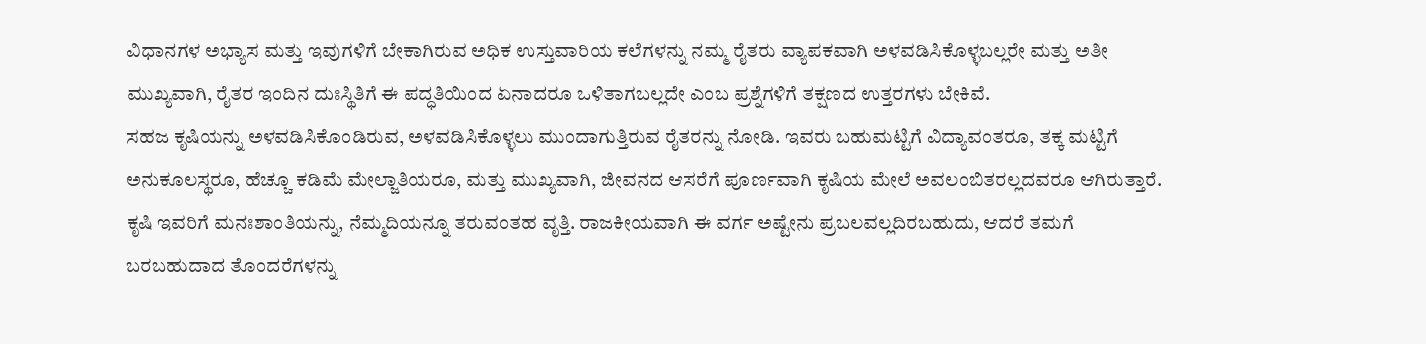ವಿಧಾನಗಳ ಅಭ್ಯಾಸ ಮತ್ತು ಇವುಗಳಿಗೆ ಬೇಕಾಗಿರುವ ಅಧಿಕ ಉಸ್ತುವಾರಿಯ ಕಲೆಗಳನ್ನು ನಮ್ಮ ರೈತರು ವ್ಯಾಪಕವಾಗಿ ಅಳವಡಿಸಿಕೊಳ್ಳಬಲ್ಲರೇ ಮತ್ತು ಅತೀ ಮುಖ್ಯವಾಗಿ, ರೈತರ ಇಂದಿನ ದುಃಸ್ಥಿತಿಗೆ ಈ ಪದ್ಧತಿಯಿಂದ ಏನಾದರೂ ಒಳಿತಾಗಬಲ್ಲದೇ ಎಂಬ ಪ್ರಶ್ನೆಗಳಿಗೆ ತಕ್ಷಣದ ಉತ್ತರಗಳು ಬೇಕಿವೆ.
ಸಹಜ ಕೃಷಿಯನ್ನು ಅಳವಡಿಸಿಕೊಂಡಿರುವ, ಅಳವಡಿಸಿಕೊಳ್ಳಲು ಮುಂದಾಗುತ್ತಿರುವ ರೈತರನ್ನು ನೋಡಿ. ಇವರು ಬಹುಮಟ್ಟಿಗೆ ವಿದ್ಯಾವಂತರೂ, ತಕ್ಕ ಮಟ್ಟಿಗೆ ಅನುಕೂಲಸ್ಥರೂ, ಹೆಚ್ಚೂ ಕಡಿಮೆ ಮೇಲ್ಜಾತಿಯರೂ, ಮತ್ತು ಮುಖ್ಯವಾಗಿ, ಜೀವನದ ಆಸರೆಗೆ ಪೂರ್ಣವಾಗಿ ಕೃಷಿಯ ಮೇಲೆ ಅವಲಂಬಿತರಲ್ಲದವರೂ ಆಗಿರುತ್ತಾರೆ. ಕೃಷಿ ಇವರಿಗೆ ಮನಃಶಾಂತಿಯನ್ನು, ನೆಮ್ಮದಿಯನ್ನೂ ತರುವಂತಹ ವೃತ್ತಿ. ರಾಜಕೀಯವಾಗಿ ಈ ವರ್ಗ ಅಷ್ಟೇನು ಪ್ರಬಲವಲ್ಲದಿರಬಹುದು, ಆದರೆ ತಮಗೆ ಬರಬಹುದಾದ ತೊಂದರೆಗಳನ್ನು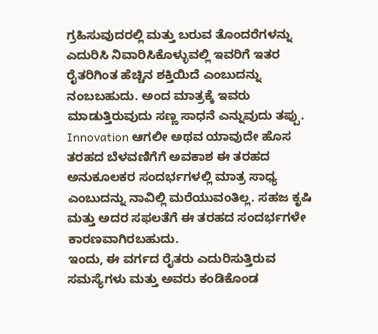ಗ್ರಹಿಸುವುದರಲ್ಲಿ ಮತ್ತು ಬರುವ ತೊಂದರೆಗಳನ್ನು ಎದುರಿಸಿ ನಿವಾರಿಸಿಕೊಳ್ಳುವಲ್ಲಿ ಇವರಿಗೆ ಇತರ ರೈತರಿಗಿಂತ ಹೆಚ್ಚಿನ ಶಕ್ತಿಯಿದೆ ಎಂಬುದನ್ನು ನಂಬಬಹುದು. ಅಂದ ಮಾತ್ರಕ್ಕೆ ಇವರು ಮಾಡುತ್ತಿರುವುದು ಸಣ್ಣ ಸಾಧನೆ ಎನ್ನುವುದು ತಪ್ಪು. Innovation ಆಗಲೀ ಅಥವ ಯಾವುದೇ ಹೊಸ ತರಹದ ಬೆಳವಣಿಗೆಗೆ ಅವಕಾಶ ಈ ತರಹದ ಅನುಕೂಲಕರ ಸಂದರ್ಭಗಳಲ್ಲಿ ಮಾತ್ರ ಸಾಧ್ಯ ಎಂಬುದನ್ನು ನಾವಿಲ್ಲಿ ಮರೆಯುವಂತಿಲ್ಲ. ಸಹಜ ಕೃಷಿ ಮತ್ತು ಅದರ ಸಫಲತೆಗೆ ಈ ತರಹದ ಸಂದರ್ಭಗಳೇ ಕಾರಣವಾಗಿರಬಹುದು.
ಇಂದು, ಈ ವರ್ಗದ ರೈತರು ಎದುರಿಸುತ್ತಿರುವ ಸಮಸ್ಯೆಗಳು ಮತ್ತು ಅವರು ಕಂಡಿಕೊಂಡ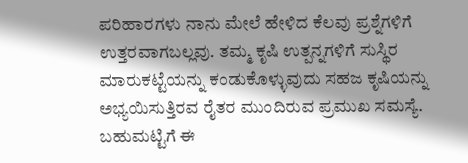ಪರಿಹಾರಗಳು ನಾನು ಮೇಲೆ ಹೇಳಿದ ಕೆಲವು ಪ್ರಶ್ನೆಗಳಿಗೆ ಉತ್ತರವಾಗಬಲ್ಲವು. ತಮ್ಮ ಕೃಷಿ ಉತ್ಪನ್ನಗಳಿಗೆ ಸುಸ್ಥಿರ ಮಾರುಕಟ್ಟೆಯನ್ನು ಕಂಡುಕೊಳ್ಳುವುದು ಸಹಜ ಕೃಷಿಯನ್ನು ಅಭ್ಯಯಿಸುತ್ತಿರವ ರೈತರ ಮುಂದಿರುವ ಪ್ರಮುಖ ಸಮಸ್ಯೆ. ಬಹುಮಟ್ಟಿಗೆ ಈ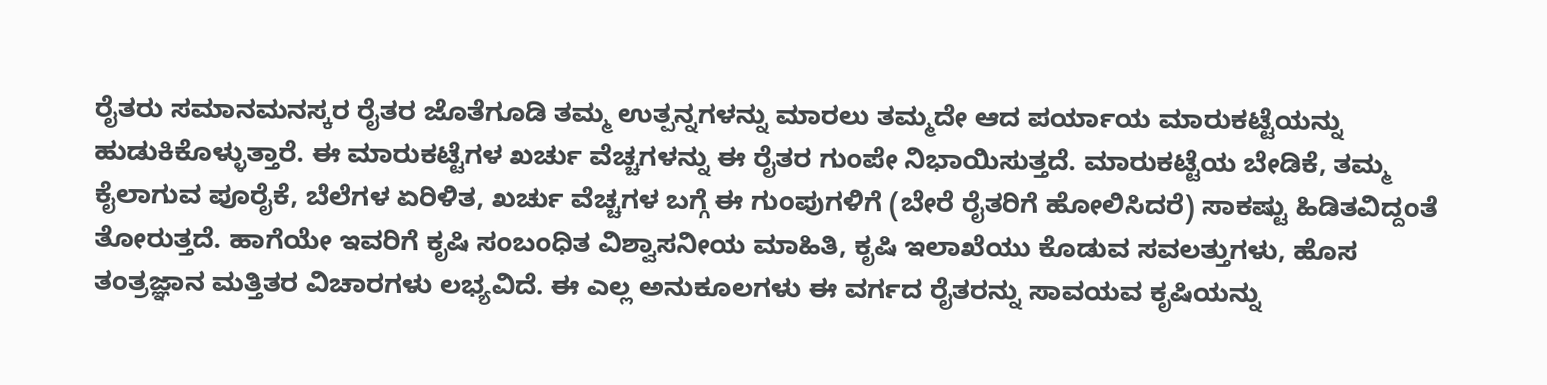ರೈತರು ಸಮಾನಮನಸ್ಕರ ರೈತರ ಜೊತೆಗೂಡಿ ತಮ್ಮ ಉತ್ಪನ್ನಗಳನ್ನು ಮಾರಲು ತಮ್ಮದೇ ಆದ ಪರ್ಯಾಯ ಮಾರುಕಟ್ಟೆಯನ್ನು ಹುಡುಕಿಕೊಳ್ಳುತ್ತಾರೆ. ಈ ಮಾರುಕಟ್ಟೆಗಳ ಖರ್ಚು ವೆಚ್ಚಗಳನ್ನು ಈ ರೈತರ ಗುಂಪೇ ನಿಭಾಯಿಸುತ್ತದೆ. ಮಾರುಕಟ್ಟೆಯ ಬೇಡಿಕೆ, ತಮ್ಮ ಕೈಲಾಗುವ ಪೂರೈಕೆ, ಬೆಲೆಗಳ ಏರಿಳಿತ, ಖರ್ಚು ವೆಚ್ಚಗಳ ಬಗ್ಗೆ ಈ ಗುಂಪುಗಳಿಗೆ (ಬೇರೆ ರೈತರಿಗೆ ಹೋಲಿಸಿದರೆ) ಸಾಕಷ್ಟು ಹಿಡಿತವಿದ್ದಂತೆ ತೋರುತ್ತದೆ. ಹಾಗೆಯೇ ಇವರಿಗೆ ಕೃಷಿ ಸಂಬಂಧಿತ ವಿಶ್ವಾಸನೀಯ ಮಾಹಿತಿ, ಕೃಷಿ ಇಲಾಖೆಯು ಕೊಡುವ ಸವಲತ್ತುಗಳು, ಹೊಸ ತಂತ್ರಜ್ಞಾನ ಮತ್ತಿತರ ವಿಚಾರಗಳು ಲಭ್ಯವಿದೆ. ಈ ಎಲ್ಲ ಅನುಕೂಲಗಳು ಈ ವರ್ಗದ ರೈತರನ್ನು ಸಾವಯವ ಕೃಷಿಯನ್ನು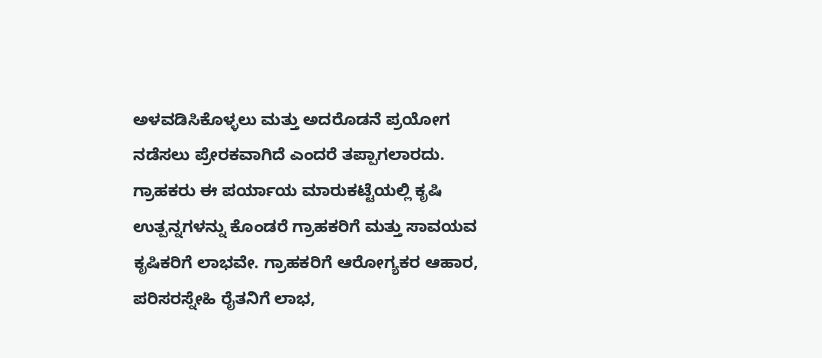ಅಳವಡಿಸಿಕೊಳ್ಳಲು ಮತ್ತು ಅದರೊಡನೆ ಪ್ರಯೋಗ ನಡೆಸಲು ಪ್ರೇರಕವಾಗಿದೆ ಎಂದರೆ ತಪ್ಪಾಗಲಾರದು.
ಗ್ರಾಹಕರು ಈ ಪರ್ಯಾಯ ಮಾರುಕಟ್ಟೆಯಲ್ಲಿ ಕೃಷಿ ಉತ್ಪನ್ನಗಳನ್ನು ಕೊಂಡರೆ ಗ್ರಾಹಕರಿಗೆ ಮತ್ತು ಸಾವಯವ ಕೃಷಿಕರಿಗೆ ಲಾಭವೇ. ಗ್ರಾಹಕರಿಗೆ ಆರೋಗ್ಯಕರ ಆಹಾರ, ಪರಿಸರಸ್ನೇಹಿ ರೈತನಿಗೆ ಲಾಭ,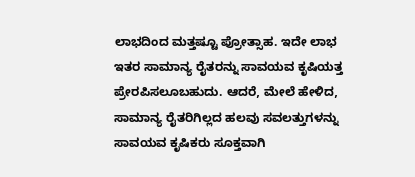ಲಾಭದಿಂದ ಮತ್ತಷ್ಟೂ ಪ್ರೋತ್ಸಾಹ. ಇದೇ ಲಾಭ ಇತರ ಸಾಮಾನ್ಯ ರೈತರನ್ನು ಸಾವಯವ ಕೃಷಿಯತ್ತ ಪ್ರೇರಪಿಸಲೂಬಹುದು. ಆದರೆ, ಮೇಲೆ ಹೇಳಿದ, ಸಾಮಾನ್ಯ ರೈತರಿಗಿಲ್ಲದ ಹಲವು ಸವಲತ್ತುಗಳನ್ನು ಸಾವಯವ ಕೃಷಿಕರು ಸೂಕ್ತವಾಗಿ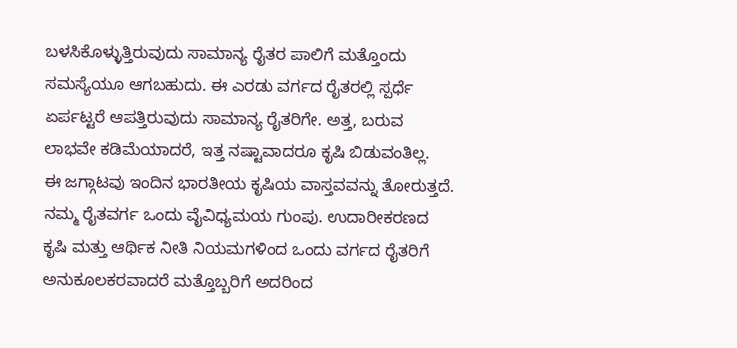ಬಳಸಿಕೊಳ್ಳುತ್ತಿರುವುದು ಸಾಮಾನ್ಯ ರೈತರ ಪಾಲಿಗೆ ಮತ್ತೊಂದು ಸಮಸ್ಯೆಯೂ ಆಗಬಹುದು. ಈ ಎರಡು ವರ್ಗದ ರೈತರಲ್ಲಿ ಸ್ಪರ್ಧೆ ಏರ್ಪಟ್ಟರೆ ಆಪತ್ತಿರುವುದು ಸಾಮಾನ್ಯ ರೈತರಿಗೇ. ಅತ್ತ, ಬರುವ ಲಾಭವೇ ಕಡಿಮೆಯಾದರೆ, ಇತ್ತ ನಷ್ಟಾವಾದರೂ ಕೃಷಿ ಬಿಡುವಂತಿಲ್ಲ.
ಈ ಜಗ್ಗಾಟವು ಇಂದಿನ ಭಾರತೀಯ ಕೃಷಿಯ ವಾಸ್ತವವನ್ನು ತೋರುತ್ತದೆ. ನಮ್ಮ ರೈತವರ್ಗ ಒಂದು ವೈವಿಧ್ಯಮಯ ಗುಂಪು. ಉದಾರೀಕರಣದ ಕೃಷಿ ಮತ್ತು ಆರ್ಥಿಕ ನೀತಿ ನಿಯಮಗಳಿಂದ ಒಂದು ವರ್ಗದ ರೈತರಿಗೆ ಅನುಕೂಲಕರವಾದರೆ ಮತ್ತೊಬ್ಬರಿಗೆ ಅದರಿಂದ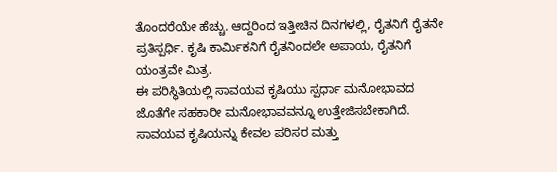ತೊಂದರೆಯೇ ಹೆಚ್ಚು. ಆದ್ದರಿಂದ ಇತ್ತೀಚಿನ ದಿನಗಳಲ್ಲಿ, ರೈತನಿಗೆ ರೈತನೇ ಪ್ರತಿಸ್ಪರ್ಧಿ. ಕೃಷಿ ಕಾರ್ಮಿಕನಿಗೆ ರೈತನಿಂದಲೇ ಅಪಾಯ, ರೈತನಿಗೆ ಯಂತ್ರವೇ ಮಿತ್ರ.
ಈ ಪರಿಸ್ಥಿತಿಯಲ್ಲಿ ಸಾವಯವ ಕೃಷಿಯು ಸ್ಪರ್ಧಾ ಮನೋಭಾವದ ಜೊತೆಗೇ ಸಹಕಾರೀ ಮನೋಭಾವವನ್ನೂ ಉತ್ತೇಜಿಸಬೇಕಾಗಿದೆ. ಸಾವಯವ ಕೃಷಿಯನ್ನು ಕೇವಲ ಪರಿಸರ ಮತ್ತು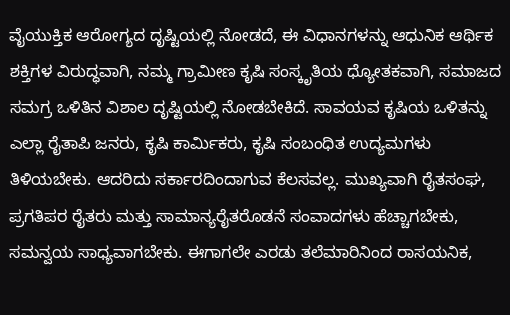ವೈಯುಕ್ತಿಕ ಆರೋಗ್ಯದ ದೃಷ್ಟಿಯಲ್ಲಿ ನೋಡದೆ, ಈ ವಿಧಾನಗಳನ್ನು ಆಧುನಿಕ ಆರ್ಥಿಕ ಶಕ್ತಿಗಳ ವಿರುದ್ಧವಾಗಿ, ನಮ್ಮ ಗ್ರಾಮೀಣ ಕೃಷಿ ಸಂಸ್ಕೃತಿಯ ಧ್ಯೋತಕವಾಗಿ, ಸಮಾಜದ ಸಮಗ್ರ ಒಳಿತಿನ ವಿಶಾಲ ದೃಷ್ಟಿಯಲ್ಲಿ ನೋಡಬೇಕಿದೆ. ಸಾವಯವ ಕೃಷಿಯ ಒಳಿತನ್ನು ಎಲ್ಲಾ ರೈತಾಪಿ ಜನರು, ಕೃಷಿ ಕಾರ್ಮಿಕರು, ಕೃಷಿ ಸಂಬಂಧಿತ ಉದ್ಯಮಗಳು ತಿಳಿಯಬೇಕು. ಆದರಿದು ಸರ್ಕಾರದಿಂದಾಗುವ ಕೆಲಸವಲ್ಲ. ಮುಖ್ಯವಾಗಿ ರೈತಸಂಘ, ಪ್ರಗತಿಪರ ರೈತರು ಮತ್ತು ಸಾಮಾನ್ಯರೈತರೊಡನೆ ಸಂವಾದಗಳು ಹೆಚ್ಚಾಗಬೇಕು, ಸಮನ್ವಯ ಸಾಧ್ಯವಾಗಬೇಕು. ಈಗಾಗಲೇ ಎರಡು ತಲೆಮಾರಿನಿಂದ ರಾಸಯನಿಕ,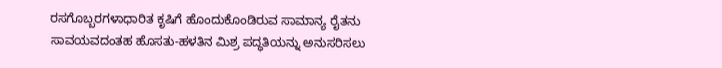ರಸಗೊಬ್ಬರಗಳಾಧಾರಿತ ಕೃಷಿಗೆ ಹೊಂದುಕೊಂಡಿರುವ ಸಾಮಾನ್ಯ ರೈತನು ಸಾವಯವದಂತಹ ಹೊಸತು-ಹಳತಿನ ಮಿಶ್ರ ಪದ್ಧತಿಯನ್ನು ಅನುಸರಿಸಲು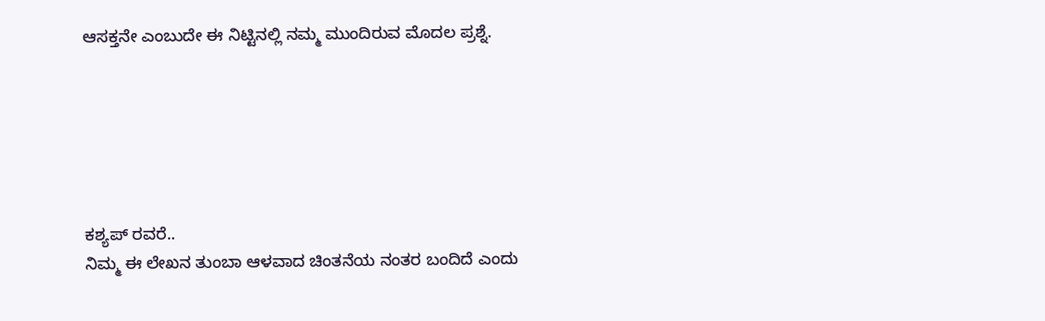ಆಸಕ್ತನೇ ಎಂಬುದೇ ಈ ನಿಟ್ಟಿನಲ್ಲಿ ನಮ್ಮ ಮುಂದಿರುವ ಮೊದಲ ಪ್ರಶ್ನೆ.






ಕಶ್ಯಪ್ ರವರೆ..
ನಿಮ್ಮ ಈ ಲೇಖನ ತುಂಬಾ ಆಳವಾದ ಚಿಂತನೆಯ ನಂತರ ಬಂದಿದೆ ಎಂದು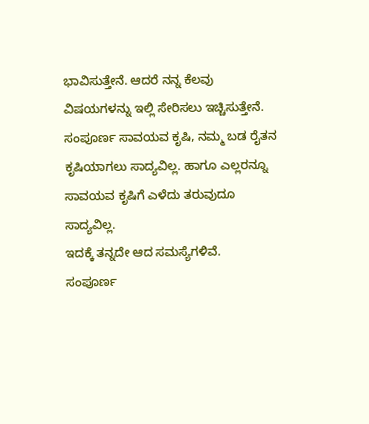ಭಾವಿಸುತ್ತೇನೆ. ಆದರೆ ನನ್ನ ಕೆಲವು ವಿಷಯಗಳನ್ನು ಇಲ್ಲಿ ಸೇರಿಸಲು ಇಚ್ಚಿಸುತ್ತೇನೆ.
ಸಂಪೂರ್ಣ ಸಾವಯವ ಕೃಷಿ, ನಮ್ಮ ಬಡ ರೈತನ ಕೃಷಿಯಾಗಲು ಸಾದ್ಯವಿಲ್ಲ. ಹಾಗೂ ಎಲ್ಲರನ್ನೂ ಸಾವಯವ ಕೃಷಿಗೆ ಎಳೆದು ತರುವುದೂ ಸಾದ್ಯವಿಲ್ಲ.
ಇದಕ್ಕೆ ತನ್ನದೇ ಆದ ಸಮಸ್ಯೆಗಳಿವೆ.
ಸಂಪೂರ್ಣ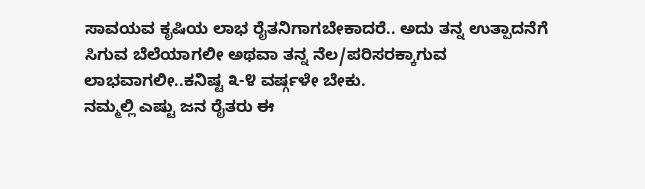ಸಾವಯವ ಕೃಷಿಯ ಲಾಭ ರೈತನಿಗಾಗಬೇಕಾದರೆ.. ಅದು ತನ್ನ ಉತ್ಪಾದನೆಗೆ ಸಿಗುವ ಬೆಲೆಯಾಗಲೀ ಅಥವಾ ತನ್ನ ನೆಲ/ಪರಿಸರಕ್ಕಾಗುವ ಲಾಭವಾಗಲೀ..ಕನಿಷ್ಟ ೩-೪ ವರ್ಷ್ಗಳೇ ಬೇಕು.
ನಮ್ಮಲ್ಲಿ ಎಷ್ಟು ಜನ ರೈತರು ಈ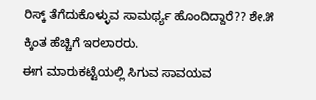ರಿಸ್ಕ್ ತೆಗೆದುಕೊಳ್ಳುವ ಸಾಮರ್ಥ್ಯ ಹೊಂದಿದ್ದಾರೆ?? ಶೇ.೫ ಕ್ಕಿಂತ ಹೆಚ್ಚಿಗೆ ಇರಲಾರರು.
ಈಗ ಮಾರುಕಟ್ಟೆಯಲ್ಲಿ ಸಿಗುವ ಸಾವಯವ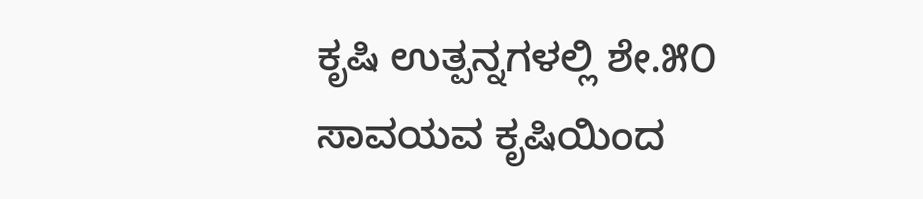ಕೃಷಿ ಉತ್ಪನ್ನಗಳಲ್ಲಿ ಶೇ.೫೦ ಸಾವಯವ ಕೃಷಿಯಿಂದ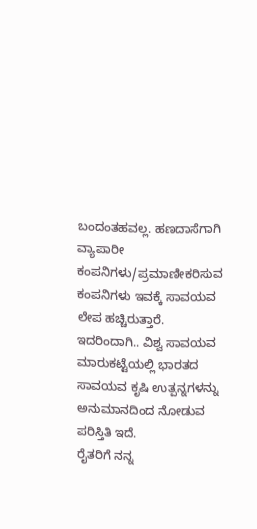ಬಂದಂತಹವಲ್ಲ. ಹಣದಾಸೆಗಾಗಿ ವ್ಯಾಪಾರೀ ಕಂಪನಿಗಳು/ಪ್ರಮಾಣೀಕರಿಸುವ ಕಂಪನಿಗಳು ಇವಕ್ಕೆ ಸಾವಯವ ಲೇಪ ಹಚ್ಚಿರುತ್ತಾರೆ.
ಇದರಿಂದಾಗಿ.. ವಿಶ್ವ ಸಾವಯವ ಮಾರುಕಟ್ಟೆಯಲ್ಲಿ ಭಾರತದ ಸಾವಯವ ಕೃಷಿ ಉತ್ಪನ್ನಗಳನ್ನು ಅನುಮಾನದಿಂದ ನೋಡುವ ಪರಿಸ್ತಿತಿ ಇದೆ.
ರೈತರಿಗೆ ನನ್ನ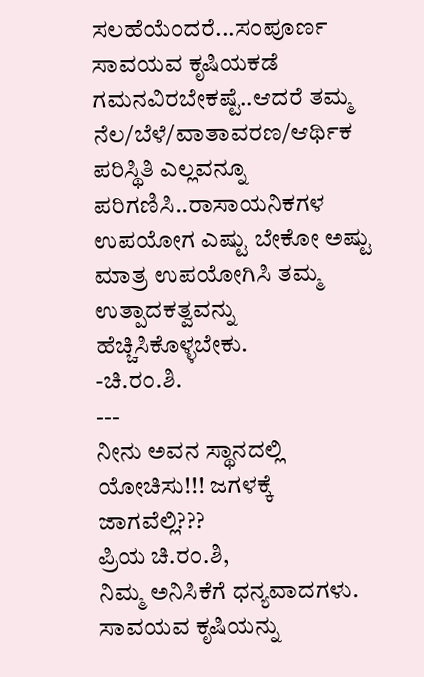ಸಲಹೆಯೆಂದರೆ...ಸಂಪೂರ್ಣ ಸಾವಯವ ಕೃಷಿಯಕಡೆ ಗಮನವಿರಬೇಕಷ್ಟೆ..ಆದರೆ ತಮ್ಮ ನೆಲ/ಬೆಳೆ/ವಾತಾವರಣ/ಆರ್ಥಿಕ ಪರಿಸ್ಥಿತಿ ಎಲ್ಲವನ್ನೂ ಪರಿಗಣಿಸಿ..ರಾಸಾಯನಿಕಗಳ ಉಪಯೋಗ ಎಷ್ಟು ಬೇಕೋ ಅಷ್ಟು ಮಾತ್ರ ಉಪಯೋಗಿಸಿ ತಮ್ಮ ಉತ್ಪಾದಕತ್ವವನ್ನು ಹೆಚ್ಚಿಸಿಕೊಳ್ಳಬೇಕು.
-ಚಿ.ರಂ.ಶಿ.
---
ನೀನು ಅವನ ಸ್ಥಾನದಲ್ಲಿ ಯೋಚಿಸು!!! ಜಗಳಕ್ಕೆ ಜಾಗವೆಲ್ಲಿ???
ಪ್ರಿಯ ಚಿ.ರಂ.ಶಿ,
ನಿಮ್ಮ ಅನಿಸಿಕೆಗೆ ಧನ್ಯವಾದಗಳು. ಸಾವಯವ ಕೃಷಿಯನ್ನು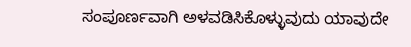ಸಂಪೂರ್ಣವಾಗಿ ಅಳವಡಿಸಿಕೊಳ್ಳುವುದು ಯಾವುದೇ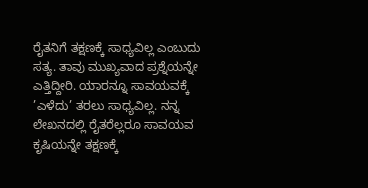ರೈತನಿಗೆ ತಕ್ಷಣಕ್ಕೆ ಸಾಧ್ಯವಿಲ್ಲ ಎಂಬುದು ಸತ್ಯ. ತಾವು ಮುಖ್ಯವಾದ ಪ್ರಶ್ನೆಯನ್ನೇ ಎತ್ತಿದ್ದೀರಿ. ಯಾರನ್ನೂ ಸಾವಯವಕ್ಕೆ ’ಎಳೆದು’ ತರಲು ಸಾಧ್ಯವಿಲ್ಲ. ನನ್ನ ಲೇಖನದಲ್ಲಿ ರೈತರೆಲ್ಲರೂ ಸಾವಯವ ಕೃಷಿಯನ್ನೇ ತಕ್ಷಣಕ್ಕೆ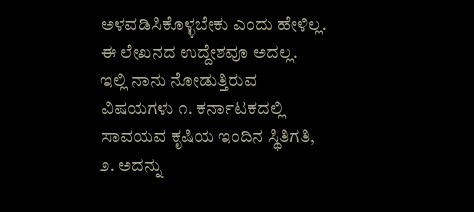ಅಳವಡಿಸಿಕೊಳ್ಳಬೇಕು ಎಂದು ಹೇಳಿಲ್ಲ. ಈ ಲೇಖನದ ಉದ್ದೇಶವೂ ಅದಲ್ಲ.
ಇಲ್ಲಿ ನಾನು ನೋಡುತ್ತಿರುವ ವಿಷಯಗಳು ೧. ಕರ್ನಾಟಕದಲ್ಲಿ ಸಾವಯವ ಕೃಷಿಯ ಇಂದಿನ ಸ್ಥಿತಿಗತಿ, ೨. ಅದನ್ನು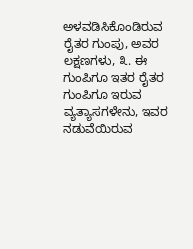ಅಳವಡಿಸಿಕೊಂಡಿರುವ ರೈತರ ಗುಂಪು, ಅವರ ಲಕ್ಷಣಗಳು, ೩. ಈ ಗುಂಪಿಗೂ ಇತರ ರೈತರ ಗುಂಪಿಗೂ ಇರುವ ವ್ಯತ್ಯಾಸಗಳೇನು, ಇವರ ನಡುವೆಯಿರುವ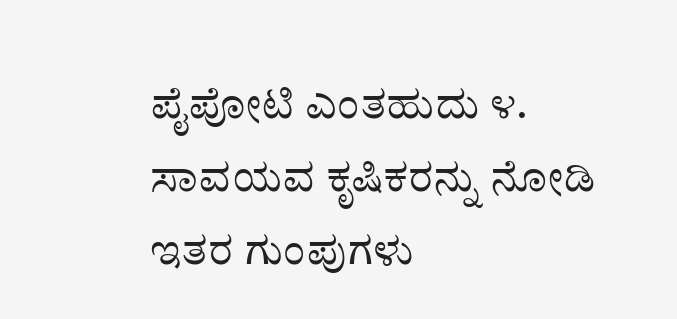ಪೈಪೋಟಿ ಎಂತಹುದು ೪. ಸಾವಯವ ಕೃಷಿಕರನ್ನು ನೋಡಿ ಇತರ ಗುಂಪುಗಳು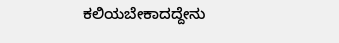ಕಲಿಯಬೇಕಾದದ್ದೇನು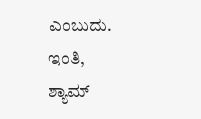ಎಂಬುದು.
ಇಂತಿ,
ಶ್ಯಾಮ್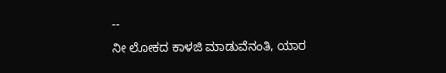--
ನೀ ಲೋಕದ ಕಾಳಜಿ ಮಾಡುವೆನಂತಿ, ಯಾರ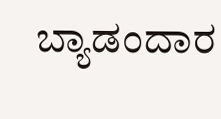ಬ್ಯಾಡಂದಾರ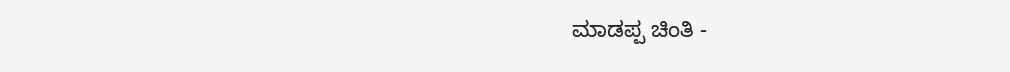ಮಾಡಪ್ಪ ಚಿಂತಿ -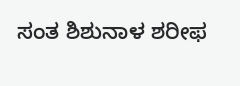ಸಂತ ಶಿಶುನಾಳ ಶರೀಫ